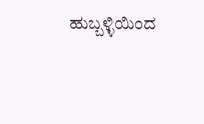ಹುಬ್ಬಳ್ಳಿಯಿಂದ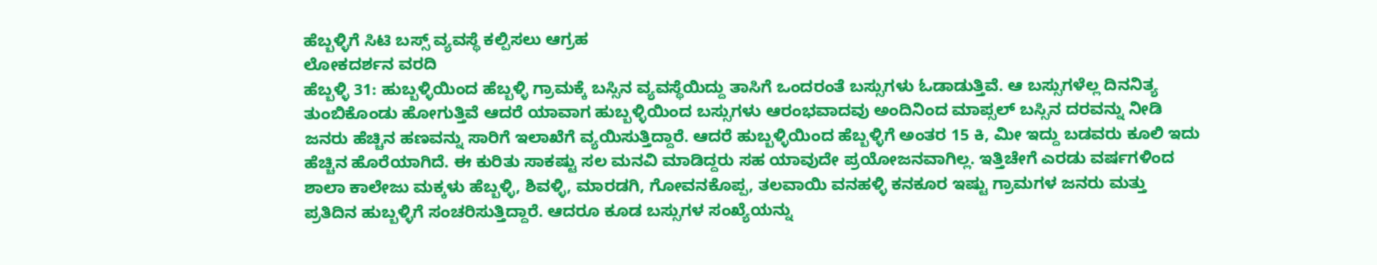ಹೆಬ್ಬಳ್ಳಿಗೆ ಸಿಟಿ ಬಸ್ಸ್ ವ್ಯವಸ್ಥೆ ಕಲ್ಪಿಸಲು ಆಗ್ರಹ
ಲೋಕದರ್ಶನ ವರದಿ
ಹೆಬ್ಬಳ್ಳಿ 31: ಹುಬ್ಬಳ್ಳಿಯಿಂದ ಹೆಬ್ಬಳ್ಳಿ ಗ್ರಾಮಕ್ಕೆ ಬಸ್ಸಿನ ವ್ಯವಸ್ಥೆಯಿದ್ದು ತಾಸಿಗೆ ಒಂದರಂತೆ ಬಸ್ಸುಗಳು ಓಡಾಡುತ್ತಿವೆ. ಆ ಬಸ್ಸುಗಳೆಲ್ಲ ದಿನನಿತ್ಯ ತುಂಬಿಕೊಂಡು ಹೋಗುತ್ತಿವೆ ಆದರೆ ಯಾವಾಗ ಹುಬ್ಬಳ್ಳಿಯಿಂದ ಬಸ್ಸುಗಳು ಆರಂಭವಾದವು ಅಂದಿನಿಂದ ಮಾಪ್ಸಲ್ ಬಸ್ಸಿನ ದರವನ್ನು ನೀಡಿ ಜನರು ಹೆಚ್ಚಿನ ಹಣವನ್ನು ಸಾರಿಗೆ ಇಲಾಖೆಗೆ ವ್ಯಯಿಸುತ್ತಿದ್ದಾರೆ. ಆದರೆ ಹುಬ್ಬಳ್ಳಿಯಿಂದ ಹೆಬ್ಬಳ್ಳಿಗೆ ಅಂತರ 15 ಕಿ, ಮೀ ಇದ್ದು ಬಡವರು ಕೂಲಿ ಇದು ಹೆಚ್ಚಿನ ಹೊರೆಯಾಗಿದೆ. ಈ ಕುರಿತು ಸಾಕಷ್ಟು ಸಲ ಮನವಿ ಮಾಡಿದ್ದರು ಸಹ ಯಾವುದೇ ಪ್ರಯೋಜನವಾಗಿಲ್ಲ. ಇತ್ತಿಚೇಗೆ ಎರಡು ವರ್ಷಗಳಿಂದ ಶಾಲಾ ಕಾಲೇಜು ಮಕ್ಕಳು ಹೆಬ್ಬಳ್ಳಿ, ಶಿವಳ್ಳಿ, ಮಾರಡಗಿ, ಗೋವನಕೊಪ್ಪ, ತಲವಾಯಿ ವನಹಳ್ಳಿ ಕನಕೂರ ಇಷ್ಟು ಗ್ರಾಮಗಳ ಜನರು ಮತ್ತು ಪ್ರತಿದಿನ ಹುಬ್ಬಳ್ಳಿಗೆ ಸಂಚರಿಸುತ್ತಿದ್ದಾರೆ. ಆದರೂ ಕೂಡ ಬಸ್ಸುಗಳ ಸಂಖ್ಯೆಯನ್ನು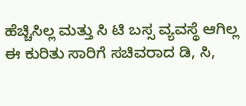ಹೆಚ್ಚಿಸಿಲ್ಲ ಮತ್ತು ಸಿ ಟಿ ಬಸ್ಸ ವ್ಯವಸ್ಥೆ ಆಗಿಲ್ಲ ಈ ಕುರಿತು ಸಾರಿಗೆ ಸಚಿವರಾದ ಡಿ, ಸಿ,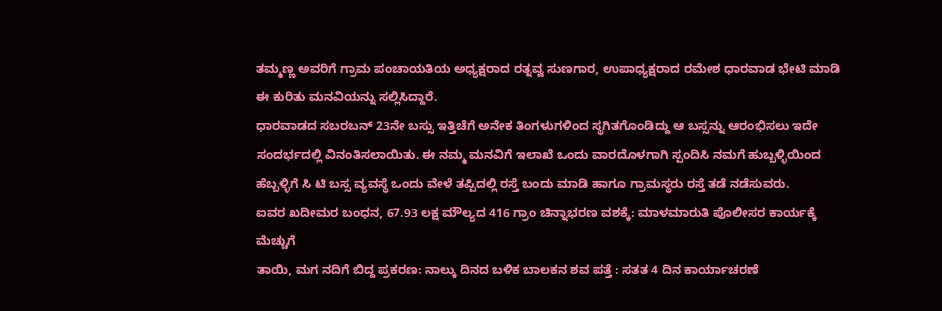ತಮ್ಮಣ್ಣ ಅವರಿಗೆ ಗ್ರಾಮ ಪಂಚಾಯತಿಯ ಅಧ್ಯಕ್ಷರಾದ ರತ್ನವ್ವ ಸುಣಗಾರ, ಉಪಾಧ್ಯಕ್ಷರಾದ ರಮೇಶ ಧಾರವಾಡ ಭೇಟಿ ಮಾಡಿ ಈ ಕುರಿತು ಮನವಿಯನ್ನು ಸಲ್ಲಿಸಿದ್ದಾರೆ.
ಧಾರವಾಡದ ಸಬರಬನ್ 23ನೇ ಬಸ್ಸು ಇತ್ತಿಚೆಗೆ ಅನೇಕ ತಿಂಗಳುಗಳಿಂದ ಸ್ಥಗಿತಗೊಂಡಿದ್ದು ಆ ಬಸ್ಸನ್ನು ಆರಂಭಿಸಲು ಇದೇ ಸಂದರ್ಭದಲ್ಲಿ ವಿನಂತಿಸಲಾಯಿತು. ಈ ನಮ್ಮ ಮನವಿಗೆ ಇಲಾಖೆ ಒಂದು ವಾರದೊಳಗಾಗಿ ಸ್ಪಂದಿಸಿ ನಮಗೆ ಹುಬ್ಬಳ್ಳಿಯಿಂದ ಹೆಬ್ಬಳ್ಳಿಗೆ ಸಿ ಟಿ ಬಸ್ಸ ವ್ಯವಸ್ಥೆ ಒಂದು ವೇಳೆ ತಪ್ಪಿದಲ್ಲಿ ರಸ್ತೆ ಬಂದು ಮಾಡಿ ಹಾಗೂ ಗ್ರಾಮಸ್ಥರು ರಸ್ತೆ ತಡೆ ನಡೆಸುವರು.
ಐವರ ಖದೀಮರ ಬಂಧನ, 67.93 ಲಕ್ಷ ಮೌಲ್ಯದ 416 ಗ್ರಾಂ ಚಿನ್ನಾಭರಣ ವಶಕ್ಕೆ: ಮಾಳಮಾರುತಿ ಪೊಲೀಸರ ಕಾರ್ಯಕ್ಕೆ ಮೆಚ್ಚುಗೆ
ತಾಯಿ, ಮಗ ನದಿಗೆ ಬಿದ್ದ ಪ್ರಕರಣ: ನಾಲ್ಕು ದಿನದ ಬಳಿಕ ಬಾಲಕನ ಶವ ಪತ್ತೆ : ಸತತ 4 ದಿನ ಕಾರ್ಯಾಚರಣೆ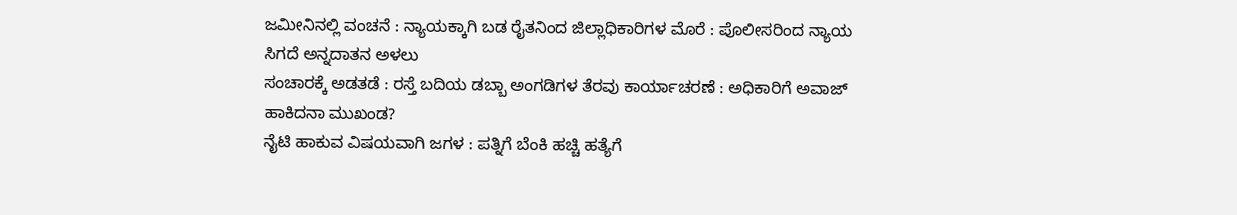ಜಮೀನಿನಲ್ಲಿ ವಂಚನೆ : ನ್ಯಾಯಕ್ಕಾಗಿ ಬಡ ರೈತನಿಂದ ಜಿಲ್ಲಾಧಿಕಾರಿಗಳ ಮೊರೆ : ಪೊಲೀಸರಿಂದ ನ್ಯಾಯ ಸಿಗದೆ ಅನ್ನದಾತನ ಅಳಲು
ಸಂಚಾರಕ್ಕೆ ಅಡತಡೆ : ರಸ್ತೆ ಬದಿಯ ಡಬ್ಬಾ ಅಂಗಡಿಗಳ ತೆರವು ಕಾರ್ಯಾಚರಣೆ : ಅಧಿಕಾರಿಗೆ ಅವಾಜ್ ಹಾಕಿದನಾ ಮುಖಂಡ?
ನೈಟಿ ಹಾಕುವ ವಿಷಯವಾಗಿ ಜಗಳ : ಪತ್ನಿಗೆ ಬೆಂಕಿ ಹಚ್ಚಿ ಹತ್ಯೆಗೆ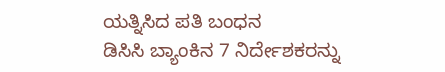ಯತ್ನಿಸಿದ ಪತಿ ಬಂಧನ
ಡಿಸಿಸಿ ಬ್ಯಾಂಕಿನ 7 ನಿರ್ದೇಶಕರನ್ನು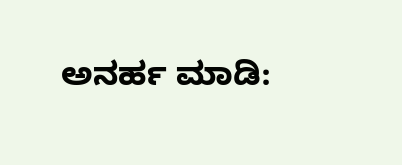ಅನರ್ಹ ಮಾಡಿ: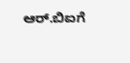ಆರ್.ಬಿಐಗೆ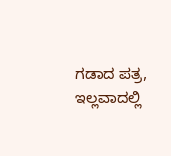ಗಡಾದ ಪತ್ರ, ಇಲ್ಲವಾದಲ್ಲಿ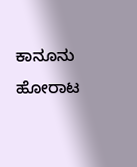ಕಾನೂನು ಹೋರಾಟ